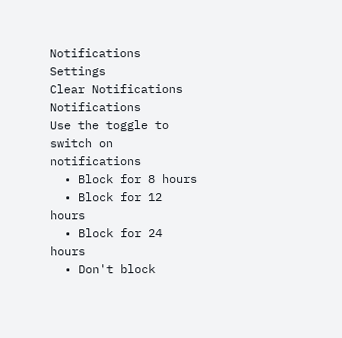Notifications
Settings
Clear Notifications
Notifications
Use the toggle to switch on notifications
  • Block for 8 hours
  • Block for 12 hours
  • Block for 24 hours
  • Don't block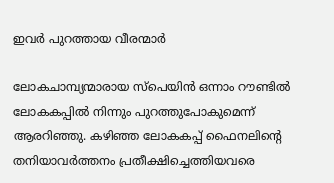ഇവര്‍ പുറത്തായ വീരന്മാര്‍

ലോകചാമ്പ്യന്മാരായ സ്‌പെയിന്‍ ഒന്നാം റൗണ്ടില്‍ ലോകകപ്പില്‍ നിന്നും പുറത്തുപോകുമെന്ന് ആരറിഞ്ഞു. കഴിഞ്ഞ ലോകകപ്പ് ഫൈനലിന്റെ തനിയാവര്‍ത്തനം പ്രതീക്ഷിച്ചെത്തിയവരെ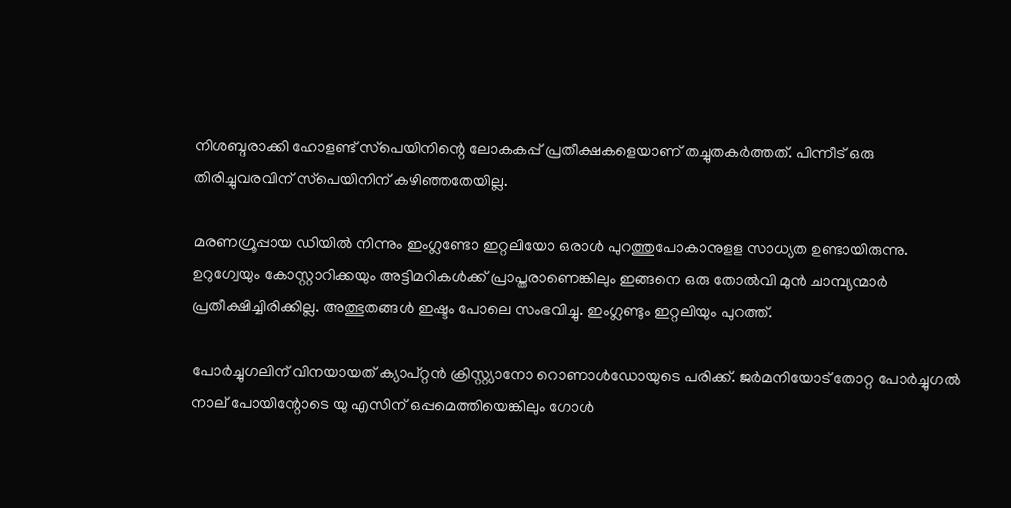നിശബ്ദരാക്കി ഹോളണ്ട് സ്‌പെയിനിന്റെ ലോകകപ്പ് പ്രതീക്ഷകളെയാണ് തച്ചുതകര്‍ത്തത്. പിന്നീട് ഒരു തിരിച്ചുവരവിന് സ്‌പെയിനിന് കഴിഞ്ഞതേയില്ല.

മരണഗ്രൂപ്പായ ഡിയില്‍ നിന്നും ഇംഗ്ലണ്ടോ ഇറ്റലിയോ ഒരാള്‍ പുറത്തുപോകാനുളള സാധ്യത ഉണ്ടായിരുന്നു. ഉറുഗ്വേയും കോസ്റ്റാറിക്കയും അട്ടിമറികള്‍ക്ക് പ്രാപ്തരാണെങ്കിലും ഇങ്ങനെ ഒരു തോല്‍വി മുന്‍ ചാമ്പ്യന്മാര്‍ പ്രതീക്ഷിച്ചിരിക്കില്ല. അത്ഭുതങ്ങള്‍ ഇഷ്ടം പോലെ സംഭവിച്ചു. ഇംഗ്ലണ്ടും ഇറ്റലിയും പുറത്ത്.

പോര്‍ച്ചുഗലിന് വിനയായത് ക്യാപ്റ്റന്‍ ക്രിസ്റ്റ്യാനോ റൊണാള്‍ഡോയുടെ പരിക്ക്. ജര്‍മനിയോട് തോറ്റ പോര്‍ച്ചുഗല്‍ നാല് പോയിന്റോടെ യു എസിന് ഒപ്പമെത്തിയെങ്കിലും ഗോള്‍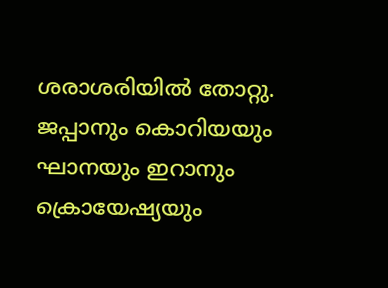ശരാശരിയില്‍ തോറ്റു. ജപ്പാനും കൊറിയയും ഘാനയും ഇറാനും ക്രൊയേഷ്യയും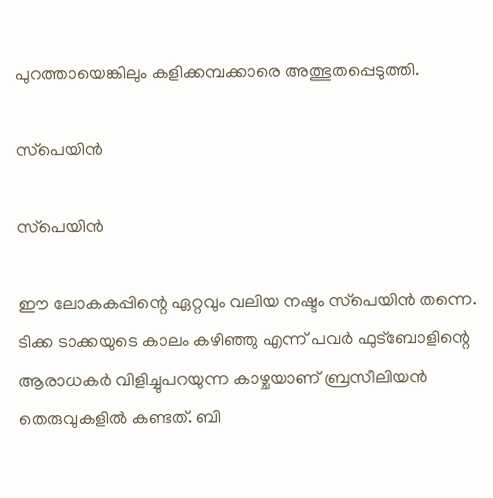പുറത്തായെങ്കിലും കളിക്കമ്പക്കാരെ അത്ഭുതപ്പെടുത്തി.

സ്‌പെയിന്‍

സ്‌പെയിന്‍

ഈ ലോകകപ്പിന്റെ ഏറ്റവും വലിയ നഷ്ടം സ്‌പെയിന്‍ തന്നെ. ടിക്ക ടാക്കയുടെ കാലം കഴിഞ്ഞു എന്ന് പവര്‍ ഫുട്‌ബോളിന്റെ ആരാധകര്‍ വിളിച്ചുപറയുന്ന കാഴ്ചയാണ് ബ്രസീലിയന്‍ തെരുവുകളില്‍ കണ്ടത്. ബി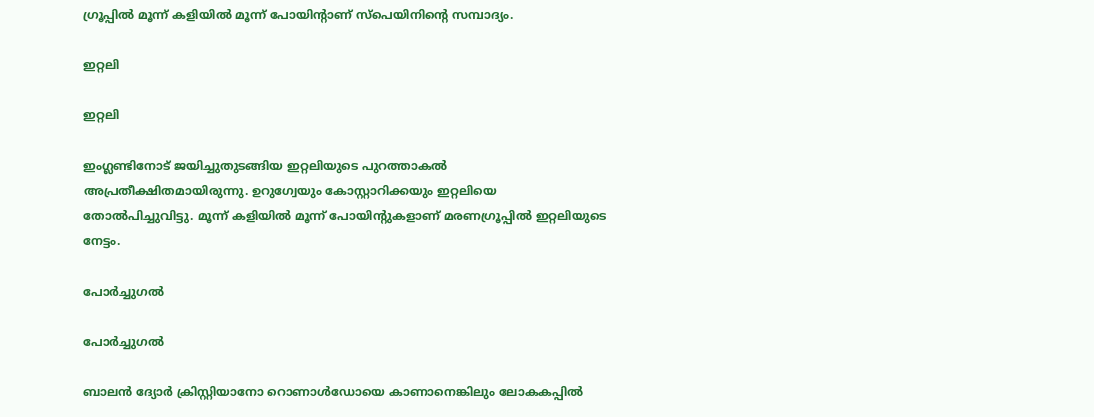ഗ്രൂപ്പില്‍ മൂന്ന് കളിയില്‍ മൂന്ന് പോയിന്റാണ് സ്‌പെയിനിന്റെ സമ്പാദ്യം.

ഇറ്റലി

ഇറ്റലി

ഇംഗ്ലണ്ടിനോട് ജയിച്ചുതുടങ്ങിയ ഇറ്റലിയുടെ പുറത്താകല്‍ അപ്രതീക്ഷിതമായിരുന്നു. ഉറുഗ്വേയും കോസ്റ്റാറിക്കയും ഇറ്റലിയെ തോല്‍പിച്ചുവിട്ടു. മൂന്ന് കളിയില്‍ മൂന്ന് പോയിന്റുകളാണ് മരണഗ്രൂപ്പില്‍ ഇറ്റലിയുടെ നേട്ടം.

പോര്‍ച്ചുഗല്‍

പോര്‍ച്ചുഗല്‍

ബാലന്‍ ദ്യോര്‍ ക്രിസ്റ്റിയാനോ റൊണാള്‍ഡോയെ കാണാനെങ്കിലും ലോകകപ്പില്‍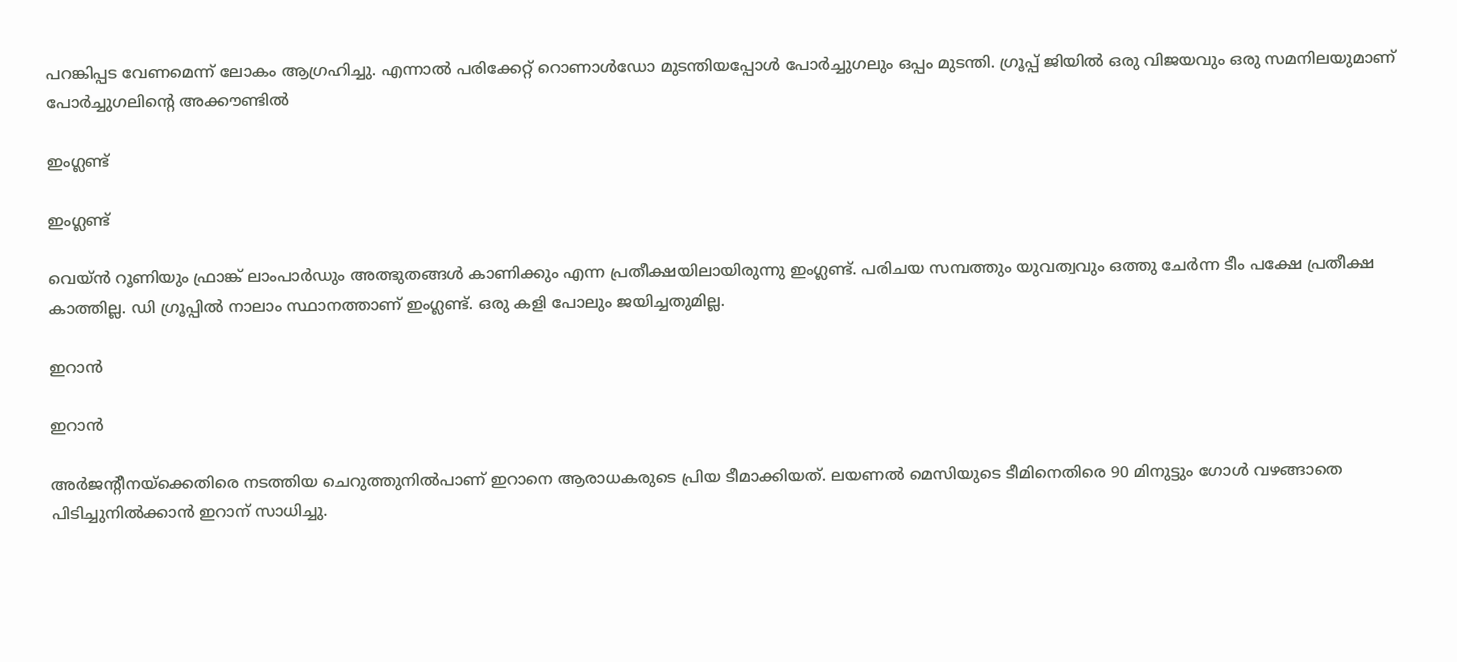പറങ്കിപ്പട വേണമെന്ന് ലോകം ആഗ്രഹിച്ചു. എന്നാല്‍ പരിക്കേറ്റ് റൊണാള്‍ഡോ മുടന്തിയപ്പോള്‍ പോര്‍ച്ചുഗലും ഒപ്പം മുടന്തി. ഗ്രൂപ്പ് ജിയില്‍ ഒരു വിജയവും ഒരു സമനിലയുമാണ് പോര്‍ച്ചുഗലിന്റെ അക്കൗണ്ടില്‍

ഇംഗ്ലണ്ട്

ഇംഗ്ലണ്ട്

വെയ്ന്‍ റൂണിയും ഫ്രാങ്ക് ലാംപാര്‍ഡും അത്ഭുതങ്ങള്‍ കാണിക്കും എന്ന പ്രതീക്ഷയിലായിരുന്നു ഇംഗ്ലണ്ട്. പരിചയ സമ്പത്തും യുവത്വവും ഒത്തു ചേര്‍ന്ന ടീം പക്ഷേ പ്രതീക്ഷ കാത്തില്ല. ഡി ഗ്രൂപ്പില്‍ നാലാം സ്ഥാനത്താണ് ഇംഗ്ലണ്ട്. ഒരു കളി പോലും ജയിച്ചതുമില്ല.

ഇറാന്‍

ഇറാന്‍

അര്‍ജന്റീനയ്‌ക്കെതിരെ നടത്തിയ ചെറുത്തുനില്‍പാണ് ഇറാനെ ആരാധകരുടെ പ്രിയ ടീമാക്കിയത്. ലയണല്‍ മെസിയുടെ ടീമിനെതിരെ 90 മിനുട്ടും ഗോള്‍ വഴങ്ങാതെ പിടിച്ചുനില്‍ക്കാന്‍ ഇറാന് സാധിച്ചു.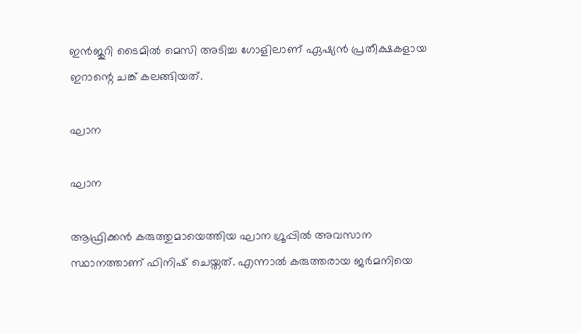ഇന്‍ജുറി ടൈമില്‍ മെസി അടിച്ച ഗോളിലാണ് ഏഷ്യന്‍ പ്രതീക്ഷകളായ ഇറാന്റെ ചങ്ക് കലങ്ങിയത്.

ഘാന

ഘാന

ആഫ്രിക്കന്‍ കരുത്തുമായെത്തിയ ഘാന ഗ്രൂപ്പില്‍ അവസാന സ്ഥാനത്താണ് ഫിനിഷ് ചെയ്തത്. എന്നാല്‍ കരുത്തരായ ജര്‍മനിയെ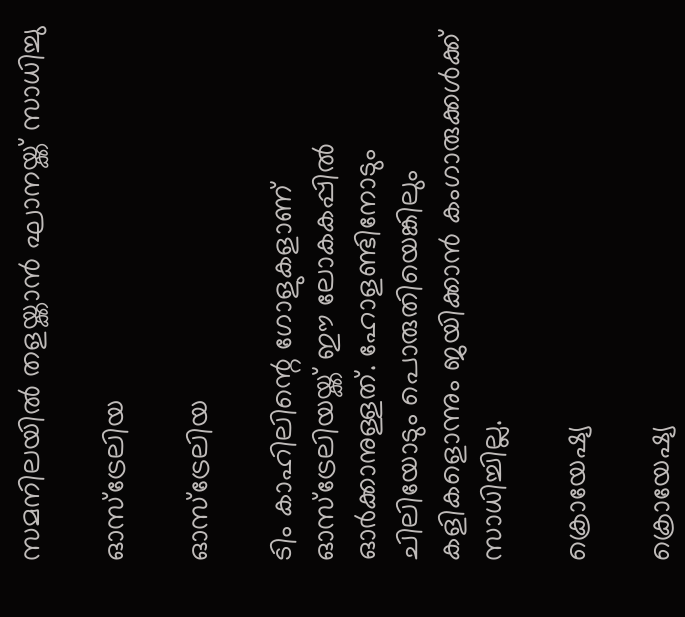സമനിലയില്‍ തളയ്ക്കാന്‍ ഘാനയ്ക്ക് സാധിച്ചു

ഓസ്‌ട്രേലിയ

ഓസ്‌ട്രേലിയ

ടിം കാഹിലിന്റെ ഗോളുകളാണ് ഓസ്‌ട്രേലിയയ്ക്ക് ഈ ലോകകപ്പില്‍ ഓര്‍ക്കാനുള്ളത്. ഹോളണ്ടിനോടും ചിലിയോടും പൊരുതിയെങ്കിലും കളികളൊന്നും ജയിക്കാന്‍ കംഗാരുക്കള്‍ക്ക് സാധിച്ചില്ല.

ക്രൊയേഷ്യ

ക്രൊയേഷ്യ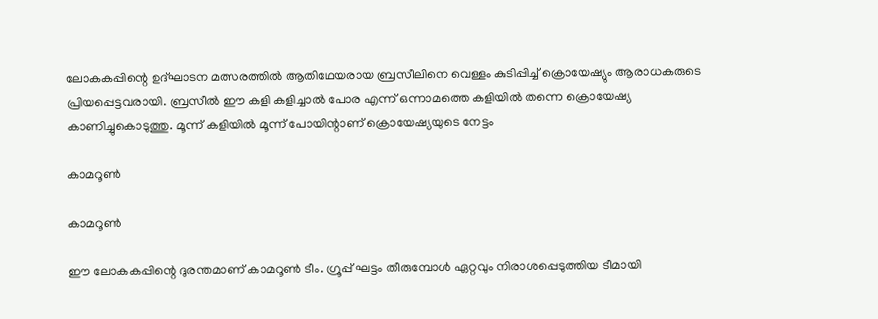ലോകകപ്പിന്റെ ഉദ്ഘാടന മത്സരത്തില്‍ ആതിഥേയരായ ബ്രസീലിനെ വെള്ളം കുടിപ്പിച്ച് ക്രൊയേഷ്യും ആരാധകരുടെ പ്രിയപ്പെട്ടവരായി. ബ്രസീല്‍ ഈ കളി കളിച്ചാല്‍ പോര എന്ന് ഒന്നാമത്തെ കളിയില്‍ തന്നെ ക്രൊയേഷ്യ കാണിച്ചുകൊടുത്തു. മൂന്ന് കളിയില്‍ മൂന്ന് പോയിന്റാണ് ക്രൊയേഷ്യയുടെ നേട്ടം

കാമറൂണ്‍

കാമറൂണ്‍

ഈ ലോകകപ്പിന്റെ ദുരന്തമാണ് കാമറൂണ്‍ ടീം. ഗ്രൂപ്പ് ഘട്ടം തീരുമ്പോള്‍ ഏറ്റവും നിരാശപ്പെടുത്തിയ ടീമായി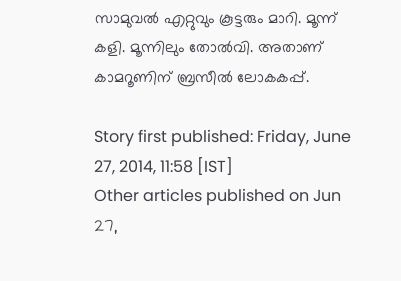സാമുവല്‍ എറ്റുവും കൂട്ടരും മാറി. മൂന്ന് കളി. മൂന്നിലും തോല്‍വി. അതാണ് കാമറൂണിന് ബ്രസീല്‍ ലോകകപ്പ്.

Story first published: Friday, June 27, 2014, 11:58 [IST]
Other articles published on Jun 27,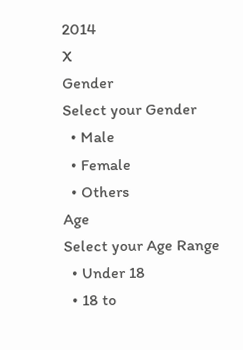2014
X
Gender
Select your Gender
  • Male
  • Female
  • Others
Age
Select your Age Range
  • Under 18
  • 18 to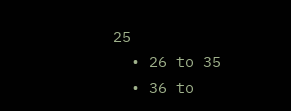25
  • 26 to 35
  • 36 to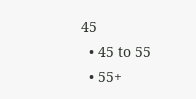45
  • 45 to 55
  • 55+